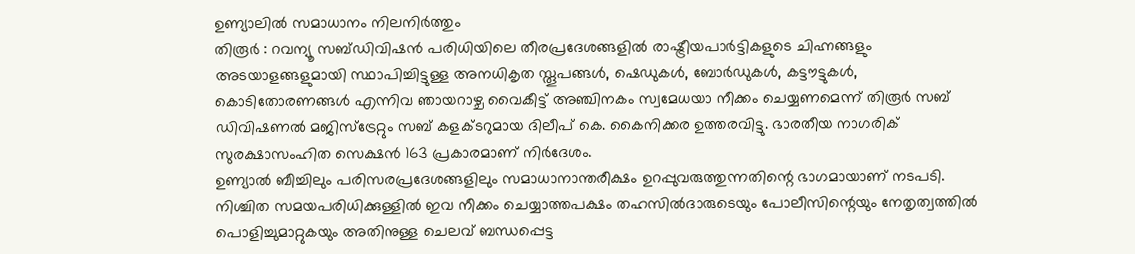ഉണ്യാലിൽ സമാധാനം നിലനിർത്തും
തിരൂർ : റവന്യൂ സബ്ഡിവിഷൻ പരിധിയിലെ തീരപ്രദേശങ്ങളിൽ രാഷ്ട്രീയപാർട്ടികളുടെ ചിഹ്നങ്ങളും അടയാളങ്ങളുമായി സ്ഥാപിച്ചിട്ടുള്ള അനധികൃത സ്തൂപങ്ങൾ, ഷെഡുകൾ, ബോർഡുകൾ, കട്ടൗട്ടുകൾ, കൊടിതോരണങ്ങൾ എന്നിവ ഞായറാഴ്ച വൈകീട്ട് അഞ്ചിനകം സ്വമേധയാ നീക്കം ചെയ്യണമെന്ന് തിരൂർ സബ് ഡിവിഷണൽ മജിസ്ട്രേറ്റും സബ് കളക്ടറുമായ ദിലീപ് കെ. കൈനിക്കര ഉത്തരവിട്ടു. ഭാരതീയ നാഗരിക് സുരക്ഷാസംഹിത സെക്ഷൻ 163 പ്രകാരമാണ് നിർദേശം.
ഉണ്യാൽ ബീച്ചിലും പരിസരപ്രദേശങ്ങളിലും സമാധാനാന്തരീക്ഷം ഉറപ്പുവരുത്തുന്നതിന്റെ ഭാഗമായാണ് നടപടി.
നിശ്ചിത സമയപരിധിക്കുള്ളിൽ ഇവ നീക്കം ചെയ്യാത്തപക്ഷം തഹസിൽദാരുടെയും പോലീസിന്റെയും നേതൃത്വത്തിൽ പൊളിച്ചുമാറ്റുകയും അതിനുള്ള ചെലവ് ബന്ധപ്പെട്ട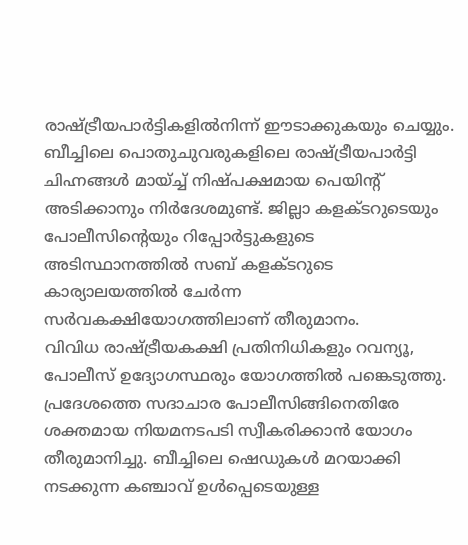രാഷ്ട്രീയപാർട്ടികളിൽനിന്ന് ഈടാക്കുകയും ചെയ്യും.
ബീച്ചിലെ പൊതുചുവരുകളിലെ രാഷ്ട്രീയപാർട്ടി ചിഹ്നങ്ങൾ മായ്ച്ച് നിഷ്പക്ഷമായ പെയിന്റ് അടിക്കാനും നിർദേശമുണ്ട്. ജില്ലാ കളക്ടറുടെയും പോലീസിന്റെയും റിപ്പോർട്ടുകളുടെ അടിസ്ഥാനത്തിൽ സബ് കളക്ടറുടെ കാര്യാലയത്തിൽ ചേർന്ന സർവകക്ഷിയോഗത്തിലാണ് തീരുമാനം.
വിവിധ രാഷ്ട്രീയകക്ഷി പ്രതിനിധികളും റവന്യൂ, പോലീസ് ഉദ്യോഗസ്ഥരും യോഗത്തിൽ പങ്കെടുത്തു.
പ്രദേശത്തെ സദാചാര പോലീസിങ്ങിനെതിരേ ശക്തമായ നിയമനടപടി സ്വീകരിക്കാൻ യോഗം തീരുമാനിച്ചു. ബീച്ചിലെ ഷെഡുകൾ മറയാക്കി നടക്കുന്ന കഞ്ചാവ് ഉൾപ്പെടെയുള്ള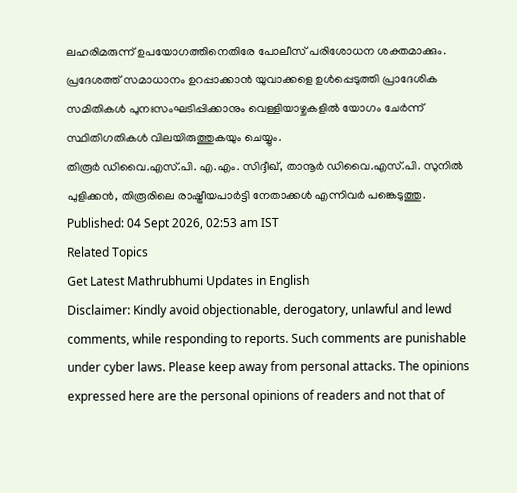ലഹരിമരുന്ന് ഉപയോഗത്തിനെതിരേ പോലീസ് പരിശോധന ശക്തമാക്കും. പ്രദേശത്ത് സമാധാനം ഉറപ്പാക്കാൻ യുവാക്കളെ ഉൾപ്പെടുത്തി പ്രാദേശിക സമിതികൾ പുനഃസംഘടിപ്പിക്കാനും വെള്ളിയാഴ്ചകളിൽ യോഗം ചേർന്ന് സ്ഥിതിഗതികൾ വിലയിരുത്തുകയും ചെയ്യും.
തിരൂർ ഡിവൈ.എസ്.പി. എ.എം. സിദ്ദീഖ്, താനൂർ ഡിവൈ.എസ്.പി. സുനിൽ പുളിക്കൻ, തിരൂരിലെ രാഷ്ട്രീയപാർട്ടി നേതാക്കൾ എന്നിവർ പങ്കെടുത്തു.
Published: 04 Sept 2026, 02:53 am IST
Related Topics
Get Latest Mathrubhumi Updates in English
Disclaimer: Kindly avoid objectionable, derogatory, unlawful and lewd comments, while responding to reports. Such comments are punishable under cyber laws. Please keep away from personal attacks. The opinions expressed here are the personal opinions of readers and not that of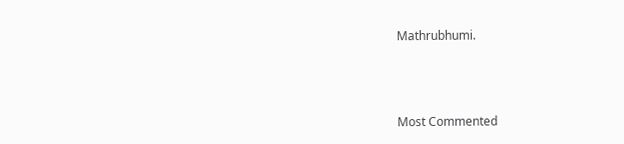Mathrubhumi.



Most Commented